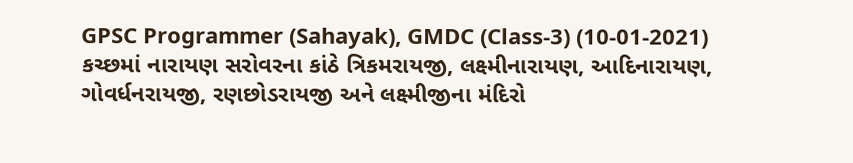GPSC Programmer (Sahayak), GMDC (Class-3) (10-01-2021)
કચ્છમાં નારાયણ સરોવરના કાંઠે ત્રિકમરાયજી, લક્ષ્મીનારાયણ, આદિનારાયણ, ગોવર્ધનરાયજી, રણછોડરાયજી અને લક્ષ્મીજીના મંદિરો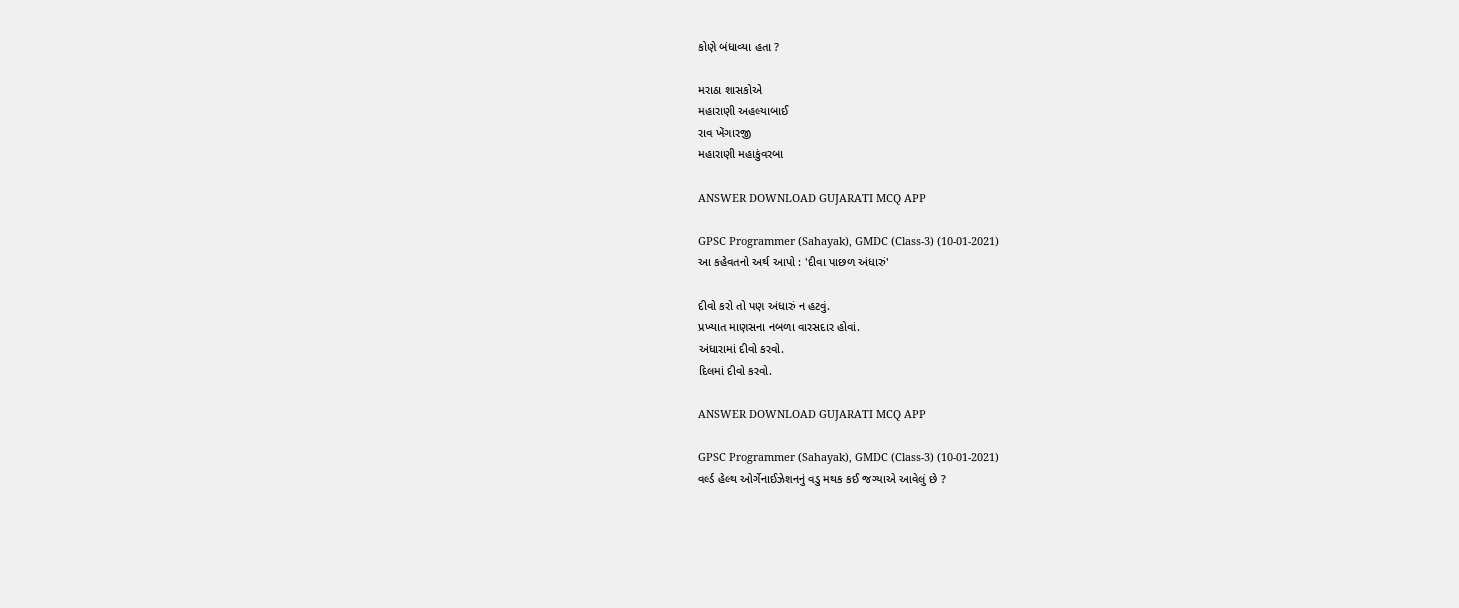કોણે બંધાવ્યા હતા ?

મરાઠા શાસકોએ
મહારાણી અહલ્યાબાઈ
રાવ ખેંગારજી
મહારાણી મહાકુંવરબા

ANSWER DOWNLOAD GUJARATI MCQ APP

GPSC Programmer (Sahayak), GMDC (Class-3) (10-01-2021)
આ કહેવતનો અર્થ આપો : 'દીવા પાછળ અંધારું'

દીવો કરો તો પણ અંધારું ન હટવું.
પ્રખ્યાત માણસના નબળા વારસદાર હોવાં.
અંધારામાં દીવો કરવો.
દિલમાં દીવો કરવો.

ANSWER DOWNLOAD GUJARATI MCQ APP

GPSC Programmer (Sahayak), GMDC (Class-3) (10-01-2021)
વર્લ્ડ હેલ્થ ઓર્ગેનાઈઝેશનનું વડુ મથક કઈ જગ્યાએ આવેલું છે ?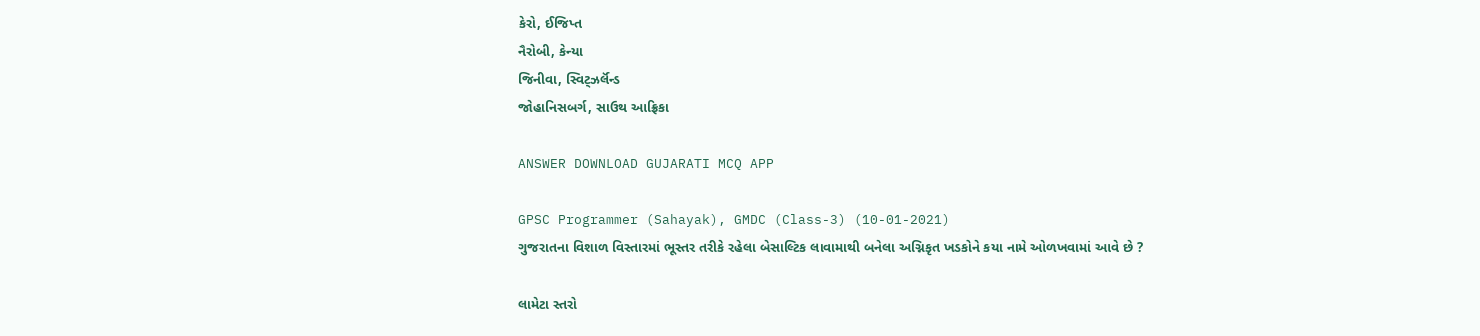કેરો, ઈજિપ્ત
નૈરોબી, કેન્યા
જિનીવા, સ્વિટ્ઝર્લૅન્ડ
જોહાનિસબર્ગ, સાઉથ આફ્રિકા

ANSWER DOWNLOAD GUJARATI MCQ APP

GPSC Programmer (Sahayak), GMDC (Class-3) (10-01-2021)
ગુજરાતના વિશાળ વિસ્તારમાં ભૂસ્તર તરીકે રહેલા બેસાલ્ટિક લાવામાથી બનેલા અગ્નિકૃત ખડકોને કયા નામે ઓળખવામાં આવે છે ?

લામેટા સ્તરો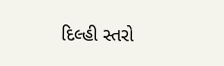દિલ્હી સ્તરો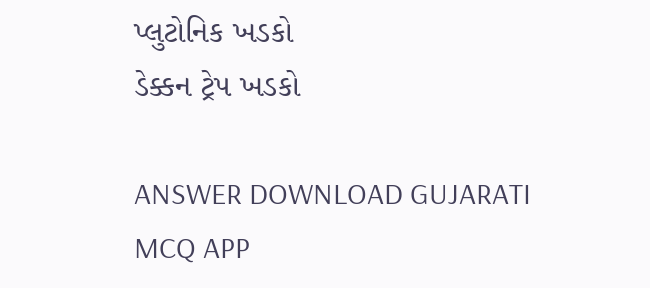પ્લુટોનિક ખડકો
ડેક્કન ટ્રેપ ખડકો

ANSWER DOWNLOAD GUJARATI MCQ APP